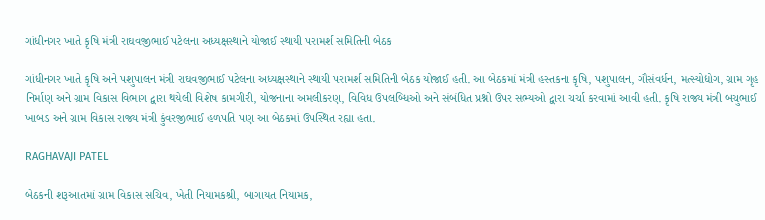ગાંધીનગર ખાતે કૃષિ મંત્રી રાઘવજીભાઈ પટેલના અધ્યક્ષસ્થાને યોજાઈ સ્થાયી પરામર્શ સમિતિની બેઠક

ગાંધીનગર ખાતે કૃષિ અને પશુપાલન મંત્રી રાઘવજીભાઈ પટેલના અધ્યક્ષસ્થાને સ્થાયી પરામર્શ સમિતિની બેઠક યોજાઈ હતી. આ બેઠકમાં મંત્રી હસ્તકના કૃષિ, પશુપાલન, ગૌસંવર્ધન, મત્સ્યોદ્યોગ, ગ્રામ ગૃહ નિર્માણ અને ગ્રામ વિકાસ વિભાગ દ્વારા થયેલી વિશેષ કામગીરી, યોજનાના અમલીકરણ, વિવિધ ઉપલબ્ધિઓ અને સંબંધિત પ્રશ્નો ઉપર સભ્યઓ દ્વારા ચર્ચા કરવામાં આવી હતી. કૃષિ રાજ્ય મંત્રી બચુભાઈ ખાબડ અને ગ્રામ વિકાસ રાજ્ય મંત્રી કુંવરજીભાઈ હળપતિ પણ આ બેઠકમાં ઉપસ્થિત રહ્યા હતા.

RAGHAVAJI PATEL

બેઠકની શરૂઆતમાં ગ્રામ વિકાસ સચિવ, ખેતી નિયામકશ્રી, બાગાયત નિયામક,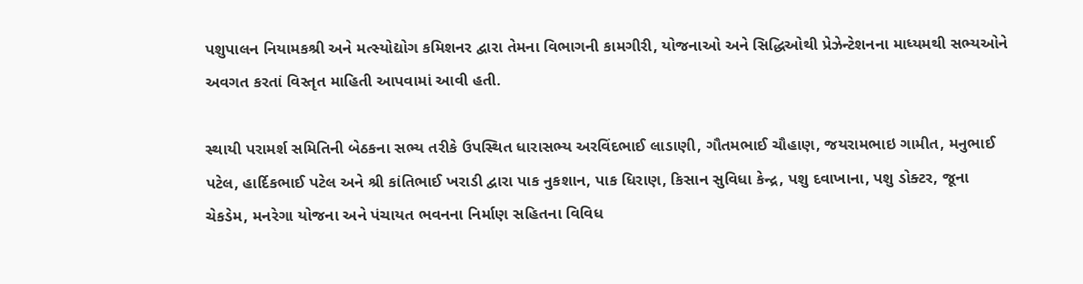પશુપાલન નિયામકશ્રી અને મત્સ્યોદ્યોગ કમિશનર દ્વારા તેમના વિભાગની કામગીરી, યોજનાઓ અને સિદ્ધિઓથી પ્રેઝેન્ટેશનના માધ્યમથી સભ્યઓને અવગત કરતાં વિસ્તૃત માહિતી આપવામાં આવી હતી.

સ્થાયી પરામર્શ સમિતિની બેઠકના સભ્ય તરીકે ઉપસ્થિત ધારાસભ્ય અરવિંદભાઈ લાડાણી, ગૌતમભાઈ ચૌહાણ, જયરામભાઇ ગામીત, મનુભાઈ પટેલ, હાર્દિકભાઈ પટેલ અને શ્રી કાંતિભાઈ ખરાડી દ્વારા પાક નુકશાન, પાક ધિરાણ, કિસાન સુવિધા કેન્દ્ર, પશુ દવાખાના, પશુ ડોક્ટર, જૂના ચેકડેમ, મનરેગા યોજના અને પંચાયત ભવનના નિર્માણ સહિતના વિવિધ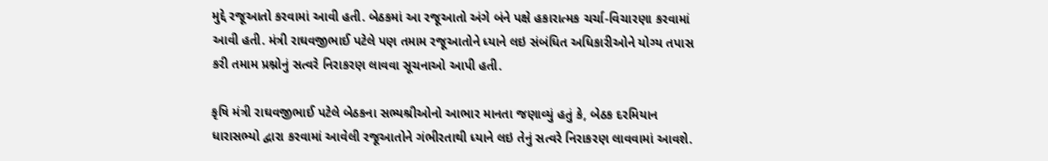મુદ્દે રજૂઆતો કરવામાં આવી હતી. બેઠકમાં આ રજૂઆતો અંગે બંને પક્ષે હકારાત્મક ચર્ચા-વિચારણા કરવામાં આવી હતી. મંત્રી રાઘવજીભાઈ પટેલે પણ તમામ રજૂઆતોને ધ્યાને લઇ સંબંધિત અધિકારીઓને યોગ્ય તપાસ કરી તમામ પ્રશ્નોનું સત્વરે નિરાકરણ લાવવા સૂચનાઓ આપી હતી.

કૃષિ મંત્રી રાઘવજીભાઈ પટેલે બેઠકના સભ્યશ્રીઓનો આભાર માનતા જણાવ્યું હતું કે, બેઠક દરમિયાન ધારાસભ્યો દ્વારા કરવામાં આવેલી રજૂઆતોને ગંભીરતાથી ધ્યાને લઇ તેનું સત્વરે નિરાકરણ લાવવામાં આવશે.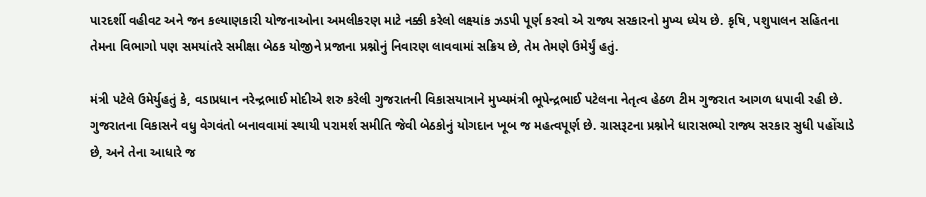પારદર્શી વહીવટ અને જન કલ્યાણકારી યોજનાઓના અમલીકરણ માટે નક્કી કરેલો લક્ષ્યાંક ઝડપી પૂર્ણ કરવો એ રાજ્ય સરકારનો મુખ્ય ધ્યેય છે. કૃષિ, પશુપાલન સહિતના તેમના વિભાગો પણ સમયાંતરે સમીક્ષા બેઠક યોજીને પ્રજાના પ્રશ્નોનું નિવારણ લાવવામાં સક્રિય છે, તેમ તેમણે ઉમેર્યું હતું.

મંત્રી પટેલે ઉમેર્યુહતું કે, વડાપ્રધાન નરેન્દ્રભાઈ મોદીએ શરુ કરેલી ગુજરાતની વિકાસયાત્રાને મુખ્યમંત્રી ભૂપેન્દ્રભાઈ પટેલના નેતૃત્વ હેઠળ ટીમ ગુજરાત આગળ ધપાવી રહી છે. ગુજરાતના વિકાસને વધુ વેગવંતો બનાવવામાં સ્થાયી પરામર્શ સમીતિ જેવી બેઠકોનું યોગદાન ખૂબ જ મહત્વપૂર્ણ છે. ગ્રાસરૂટના પ્રશ્નોને ધારાસભ્યો રાજ્ય સરકાર સુધી પહોંચાડે છે, અને તેના આધારે જ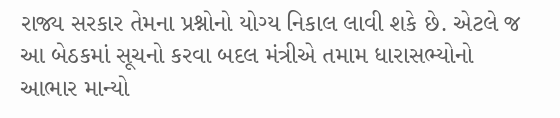રાજ્ય સરકાર તેમના પ્રશ્નોનો યોગ્ય નિકાલ લાવી શકે છે. એટલે જ આ બેઠકમાં સૂચનો કરવા બદલ મંત્રીએ તમામ ધારાસભ્યોનો આભાર માન્યો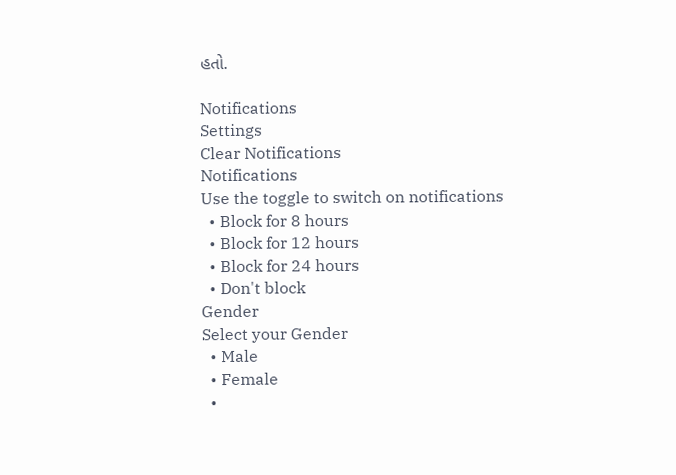હતો.

Notifications
Settings
Clear Notifications
Notifications
Use the toggle to switch on notifications
  • Block for 8 hours
  • Block for 12 hours
  • Block for 24 hours
  • Don't block
Gender
Select your Gender
  • Male
  • Female
  •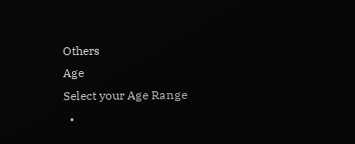Others
Age
Select your Age Range
  •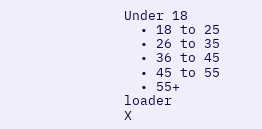Under 18
  • 18 to 25
  • 26 to 35
  • 36 to 45
  • 45 to 55
  • 55+
loader
X